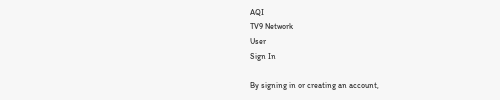AQI
TV9 Network
User
Sign In

By signing in or creating an account,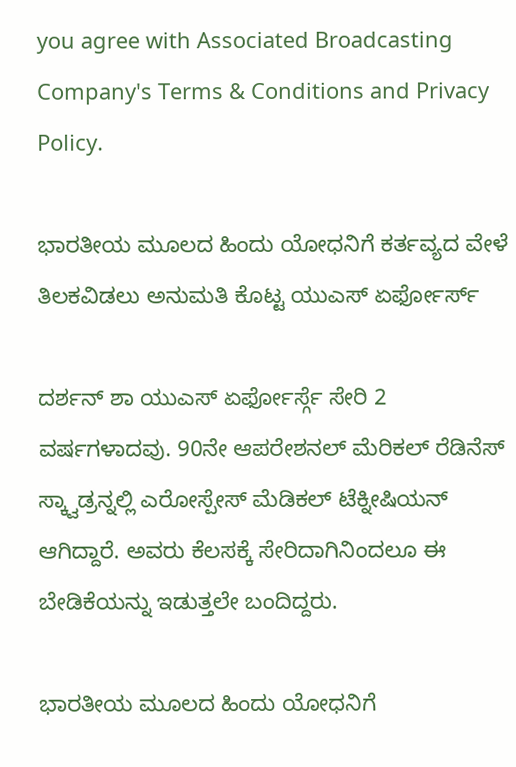you agree with Associated Broadcasting Company's Terms & Conditions and Privacy Policy.

ಭಾರತೀಯ ಮೂಲದ ಹಿಂದು ಯೋಧನಿಗೆ ಕರ್ತವ್ಯದ ವೇಳೆ ತಿಲಕವಿಡಲು ಅನುಮತಿ ಕೊಟ್ಟ ಯುಎಸ್ ಏರ್ಫೋರ್ಸ್

ದರ್ಶನ್ ಶಾ ಯುಎಸ್ ಏರ್ಫೋರ್ಸ್ಗೆ ಸೇರಿ 2 ವರ್ಷಗಳಾದವು. 90ನೇ ಆಪರೇಶನಲ್ ಮೆರಿಕಲ್ ರೆಡಿನೆಸ್ ಸ್ಕ್ವಾಡ್ರನ್ನಲ್ಲಿ ಎರೋಸ್ಪೇಸ್ ಮೆಡಿಕಲ್ ಟೆಕ್ನೀಷಿಯನ್ ಆಗಿದ್ದಾರೆ. ಅವರು ಕೆಲಸಕ್ಕೆ ಸೇರಿದಾಗಿನಿಂದಲೂ ಈ ಬೇಡಿಕೆಯನ್ನು ಇಡುತ್ತಲೇ ಬಂದಿದ್ದರು.

ಭಾರತೀಯ ಮೂಲದ ಹಿಂದು ಯೋಧನಿಗೆ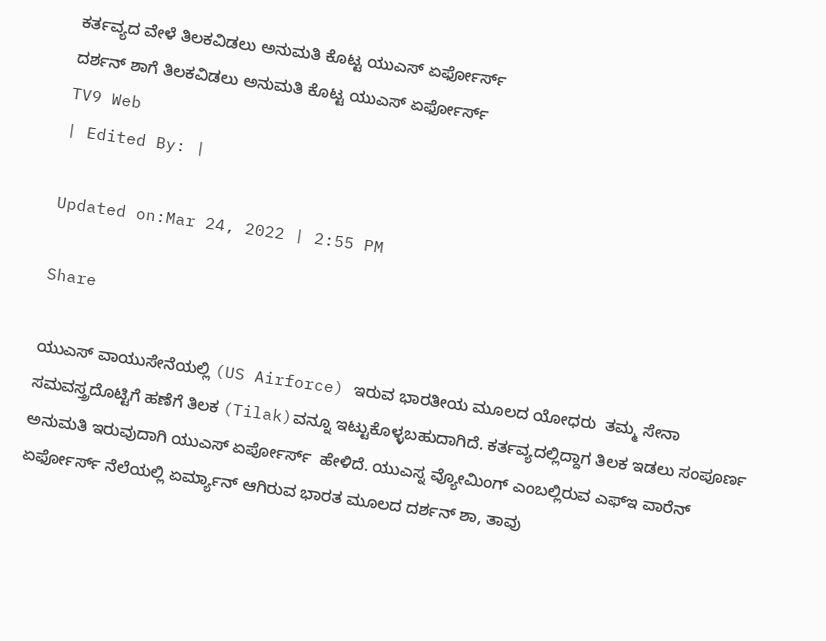ಕರ್ತವ್ಯದ ವೇಳೆ ತಿಲಕವಿಡಲು ಅನುಮತಿ ಕೊಟ್ಟ ಯುಎಸ್ ಏರ್ಫೋರ್ಸ್
ದರ್ಶನ್ ಶಾಗೆ ತಿಲಕವಿಡಲು ಅನುಮತಿ ಕೊಟ್ಟ ಯುಎಸ್ ಏರ್ಫೋರ್ಸ್
TV9 Web
| Edited By: |

Updated on:Mar 24, 2022 | 2:55 PM

Share

ಯುಎಸ್ ವಾಯುಸೇನೆಯಲ್ಲಿ (US Airforce) ಇರುವ ಭಾರತೀಯ ಮೂಲದ ಯೋಧರು  ತಮ್ಮ ಸೇನಾ ಸಮವಸ್ತ್ರದೊಟ್ಟಿಗೆ ಹಣೆಗೆ ತಿಲಕ (Tilak)ವನ್ನೂ ಇಟ್ಟುಕೊಳ್ಳಬಹುದಾಗಿದೆ. ಕರ್ತವ್ಯದಲ್ಲಿದ್ದಾಗ ತಿಲಕ ಇಡಲು ಸಂಪೂರ್ಣ ಅನುಮತಿ ಇರುವುದಾಗಿ ಯುಎಸ್ ಏರ್ಪೋರ್ಸ್  ಹೇಳಿದೆ. ಯುಎಸ್ನ ವ್ಯೋಮಿಂಗ್ ಎಂಬಲ್ಲಿರುವ ಎಫ್ಇ ವಾರೆನ್ ಏರ್ಫೋರ್ಸ್ ನೆಲೆಯಲ್ಲಿ ಏರ್ಮ್ಯಾನ್ ಆಗಿರುವ ಭಾರತ ಮೂಲದ ದರ್ಶನ್ ಶಾ, ತಾವು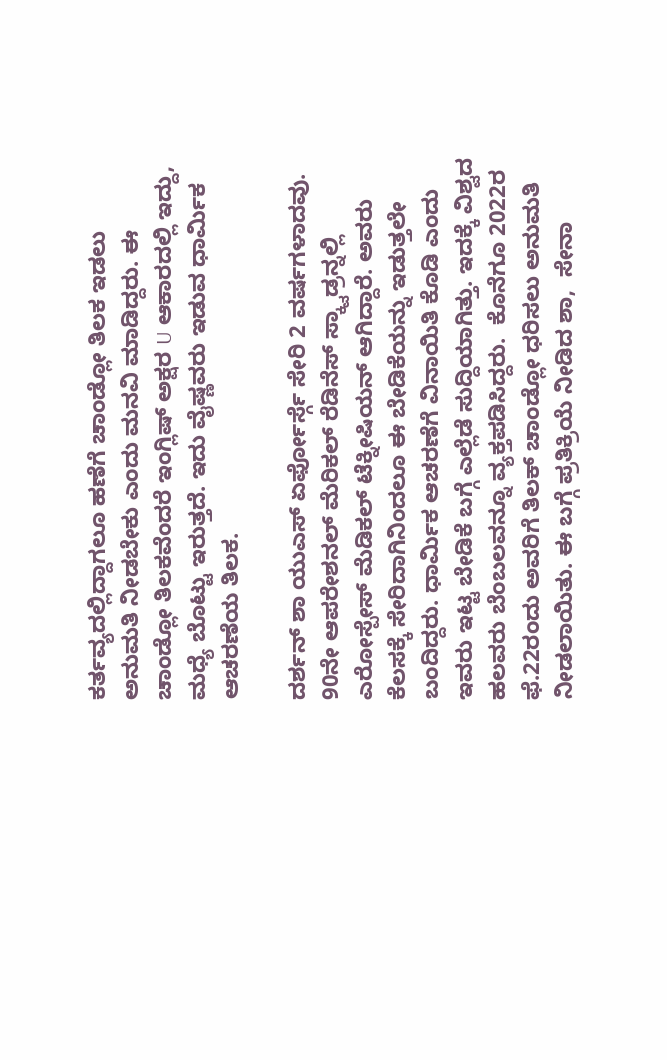ಕರ್ತವ್ಯದಲ್ಲಿದ್ದಾಗಲೂ ಹಣೆಗೆ ಚಾಂಡ್ಲೋ ತಿಲಕ ಇಡಲು ಅನುಮತಿ ನೀಡಬೇಕು ಎಂದು ಮನವಿ ಮಾಡಿದ್ದರು. ಈ ಚಾಂಡ್ಲೋ ತಿಲಕವೆಂದರೆ ಇಂಗ್ಲಿಷ್ ಅಕ್ಷರ U ಆಕಾರದಲ್ಲಿ ಇದ್ದು, ಮಧ್ಯೆ ಬೊಟ್ಟು ಇರುತ್ತದೆ. ಇದು ವೈಷ್ಣವರು ಇಡುವ ಧಾರ್ಮಿಕ ಆಚರಣೆಯ ತಿಲಕ.

ದರ್ಶನ್ ಶಾ ಯುಎಸ್ ಏರ್ಫೋರ್ಸ್ಗೆ ಸೇರಿ 2 ವರ್ಷಗಳಾದವು. 90ನೇ ಆಪರೇಶನಲ್ ಮೆರಿಕಲ್ ರೆಡಿನೆಸ್ ಸ್ಕ್ವಾಡ್ರನ್ನಲ್ಲಿ ಎರೋಸ್ಪೇಸ್ ಮೆಡಿಕಲ್ ಟೆಕ್ನೀಷಿಯನ್ ಆಗಿದ್ದಾರೆ. ಅವರು ಕೆಲಸಕ್ಕೆ ಸೇರಿದಾಗಿನಿಂದಲೂ ಈ ಬೇಡಿಕೆಯನ್ನು ಇಡುತ್ತಲೇ ಬಂದಿದ್ದರು. ಧಾರ್ಮಿಕ ಆಚರಣೆಗೆ ವಿನಾಯಿತಿ ಕೊಡಿ ಎಂದು ಇವರು ಇಟ್ಟ ಬೇಡಿಕೆ ಬಗ್ಗೆ ಎಲ್ಲೆಡೆ ಸುದ್ದಿಯಾಗಿತ್ತು. ಇದಕ್ಕೆ ವಿಶ್ವದ ಹಲವರು ಬೆಂಬಲವನ್ನೂ ವ್ಯಕ್ತಪಡಿಸಿದ್ದರು.  ಕೊನೆಗೂ 2022ರ ಫೆ.22ರಂದು ಅವರಿಗೆ ತಿಲಕ್ ಚಾಂಡ್ಲೋ ಧರಿಸಲು ಅನುಮತಿ ನೀಡಲಾಯಿತು. ಈ ಬಗ್ಗೆ ಪ್ರತಿಕ್ರಿಯೆ ನೀಡಿದ ಶಾ,  ಸೇನಾ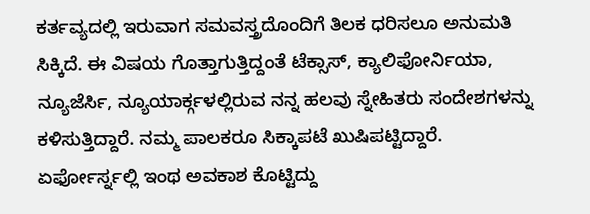ಕರ್ತವ್ಯದಲ್ಲಿ ಇರುವಾಗ ಸಮವಸ್ತ್ರದೊಂದಿಗೆ ತಿಲಕ ಧರಿಸಲೂ ಅನುಮತಿ ಸಿಕ್ಕಿದೆ. ಈ ವಿಷಯ ಗೊತ್ತಾಗುತ್ತಿದ್ದಂತೆ ಟೆಕ್ಸಾಸ್, ಕ್ಯಾಲಿಫೋರ್ನಿಯಾ, ನ್ಯೂಜೆರ್ಸಿ, ನ್ಯೂಯಾರ್ಕ್ಗಳಲ್ಲಿರುವ ನನ್ನ ಹಲವು ಸ್ನೇಹಿತರು ಸಂದೇಶಗಳನ್ನು ಕಳಿಸುತ್ತಿದ್ದಾರೆ. ನಮ್ಮ ಪಾಲಕರೂ ಸಿಕ್ಕಾಪಟೆ ಖುಷಿಪಟ್ಟಿದ್ದಾರೆ. ಏರ್ಫೋರ್ಸ್ನಲ್ಲಿ ಇಂಥ ಅವಕಾಶ ಕೊಟ್ಟಿದ್ದು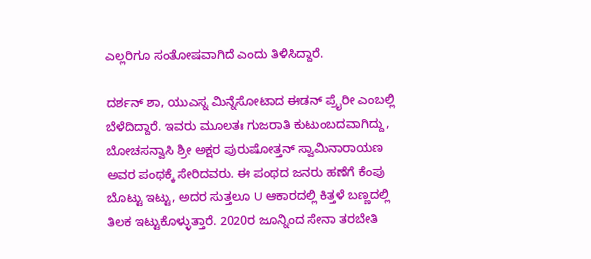ಎಲ್ಲರಿಗೂ ಸಂತೋಷವಾಗಿದೆ ಎಂದು ತಿಳಿಸಿದ್ದಾರೆ.

ದರ್ಶನ್ ಶಾ, ಯುಎಸ್ನ ಮಿನ್ನೆಸೋಟಾದ ಈಡನ್ ಪ್ರೈರೀ ಎಂಬಲ್ಲಿ ಬೆಳೆದಿದ್ದಾರೆ. ಇವರು ಮೂಲತಃ ಗುಜರಾತಿ ಕುಟುಂಬದವಾಗಿದ್ದು, ಬೋಚಸನ್ವಾಸಿ ಶ್ರೀ ಅಕ್ಷರ ಪುರುಷೋತ್ತನ್ ಸ್ವಾಮಿನಾರಾಯಣ ಅವರ ಪಂಥಕ್ಕೆ ಸೇರಿದವರು. ಈ ಪಂಥದ ಜನರು ಹಣೆಗೆ ಕೆಂಪು ಬೊಟ್ಟು ಇಟ್ಟು, ಅದರ ಸುತ್ತಲೂ U ಆಕಾರದಲ್ಲಿ ಕಿತ್ತಳೆ ಬಣ್ಣದಲ್ಲಿ ತಿಲಕ ಇಟ್ಟುಕೊಳ್ಳುತ್ತಾರೆ. 2020ರ ಜೂನ್ನಿಂದ ಸೇನಾ ತರಬೇತಿ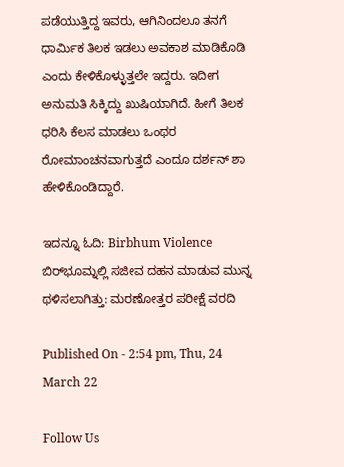ಪಡೆಯುತ್ತಿದ್ದ ಇವರು, ಆಗಿನಿಂದಲೂ ತನಗೆ ಧಾರ್ಮಿಕ ತಿಲಕ ಇಡಲು ಅವಕಾಶ ಮಾಡಿಕೊಡಿ ಎಂದು ಕೇಳಿಕೊಳ್ಳುತ್ತಲೇ ಇದ್ದರು. ಇದೀಗ ಅನುಮತಿ ಸಿಕ್ಕಿದ್ದು ಖುಷಿಯಾಗಿದೆ. ಹೀಗೆ ತಿಲಕ ಧರಿಸಿ ಕೆಲಸ ಮಾಡಲು ಒಂಥರ ರೋಮಾಂಚನವಾಗುತ್ತದೆ ಎಂದೂ ದರ್ಶನ್ ಶಾ ಹೇಳಿಕೊಂಡಿದ್ದಾರೆ.

ಇದನ್ನೂ ಓದಿ: Birbhum Violence ಬಿರ್‌ಭೂಮ್ನಲ್ಲಿ ಸಜೀವ ದಹನ ಮಾಡುವ ಮುನ್ನ ಥಳಿಸಲಾಗಿತ್ತು: ಮರಣೋತ್ತರ ಪರೀಕ್ಷೆ ವರದಿ

Published On - 2:54 pm, Thu, 24 March 22

Follow Us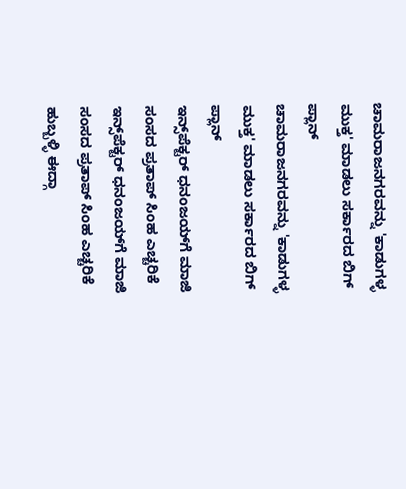ಚಾಮರಾಜನಗರವನ್ನು 'ಕಾಡುಗಳ್ಳ ಮುಕ್ತ' ಮಾಡಲು ಸರ್ಕಾರದ ಬಿಗ್ ಪ್ಲಾನ್
ಚಾಮರಾಜನಗರವನ್ನು 'ಕಾಡುಗಳ್ಳ ಮುಕ್ತ' ಮಾಡಲು ಸರ್ಕಾರದ ಬಿಗ್ ಪ್ಲಾನ್
ಇನ್ಸ್‌ಪೆಕ್ಟರ್ ಧನಂಜಯ್‌ಗೆ ಮಾಜಿ ಸಂಸದ ಪ್ರತಾಪ್ ಸಿಂಹ ಎಚ್ಚರಿಕೆ
ಇನ್ಸ್‌ಪೆಕ್ಟರ್ ಧನಂಜಯ್‌ಗೆ ಮಾಜಿ ಸಂಸದ ಪ್ರತಾಪ್ ಸಿಂಹ ಎಚ್ಚರಿಕೆ
ಹುಬ್ಬಳ್ಳಿ ಈದ್ಗಾ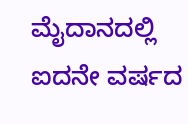ಮೈದಾನದಲ್ಲಿ ಐದನೇ ವರ್ಷದ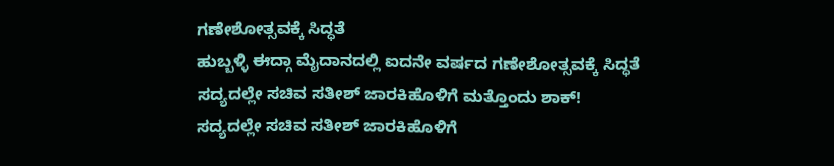ಗಣೇಶೋತ್ಸವಕ್ಕೆ ಸಿದ್ಧತೆ
ಹುಬ್ಬಳ್ಳಿ ಈದ್ಗಾ ಮೈದಾನದಲ್ಲಿ ಐದನೇ ವರ್ಷದ ಗಣೇಶೋತ್ಸವಕ್ಕೆ ಸಿದ್ಧತೆ
ಸದ್ಯದಲ್ಲೇ ಸಚಿವ ಸತೀಶ್ ಜಾರಕಿಹೊಳಿಗೆ ಮತ್ತೊಂದು ಶಾಕ್!
ಸದ್ಯದಲ್ಲೇ ಸಚಿವ ಸತೀಶ್ ಜಾರಕಿಹೊಳಿಗೆ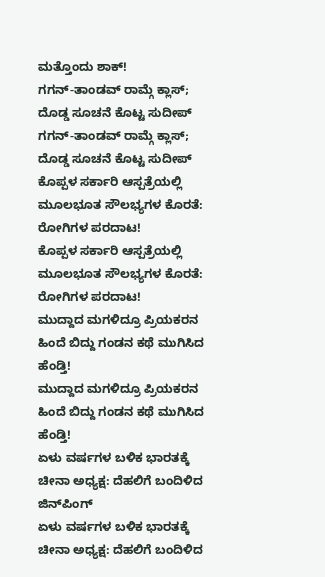ಮತ್ತೊಂದು ಶಾಕ್!
ಗಗನ್-ತಾಂಡವ್ ರಾಮ್ಗೆ ಕ್ಲಾಸ್; ದೊಡ್ಡ ಸೂಚನೆ ಕೊಟ್ಟ ಸುದೀಪ್
ಗಗನ್-ತಾಂಡವ್ ರಾಮ್ಗೆ ಕ್ಲಾಸ್; ದೊಡ್ಡ ಸೂಚನೆ ಕೊಟ್ಟ ಸುದೀಪ್
ಕೊಪ್ಪಳ ಸರ್ಕಾರಿ ಆಸ್ಪತ್ರೆಯಲ್ಲಿ ಮೂಲಭೂತ ಸೌಲಭ್ಯಗಳ ಕೊರತೆ: ರೋಗಿಗಳ ಪರದಾಟ!
ಕೊಪ್ಪಳ ಸರ್ಕಾರಿ ಆಸ್ಪತ್ರೆಯಲ್ಲಿ ಮೂಲಭೂತ ಸೌಲಭ್ಯಗಳ ಕೊರತೆ: ರೋಗಿಗಳ ಪರದಾಟ!
ಮುದ್ದಾದ ಮಗಳಿದ್ರೂ ಪ್ರಿಯಕರನ ಹಿಂದೆ ಬಿದ್ದು ಗಂಡನ ಕಥೆ ಮುಗಿಸಿದ ಹೆಂಡ್ತಿ!
ಮುದ್ದಾದ ಮಗಳಿದ್ರೂ ಪ್ರಿಯಕರನ ಹಿಂದೆ ಬಿದ್ದು ಗಂಡನ ಕಥೆ ಮುಗಿಸಿದ ಹೆಂಡ್ತಿ!
ಏಳು ವರ್ಷಗಳ ಬಳಿಕ ಭಾರತಕ್ಕೆ ಚೀನಾ ಅಧ್ಯಕ್ಷ: ದೆಹಲಿಗೆ ಬಂದಿಳಿದ ಜಿನ್‌ಪಿಂಗ್
ಏಳು ವರ್ಷಗಳ ಬಳಿಕ ಭಾರತಕ್ಕೆ ಚೀನಾ ಅಧ್ಯಕ್ಷ: ದೆಹಲಿಗೆ ಬಂದಿಳಿದ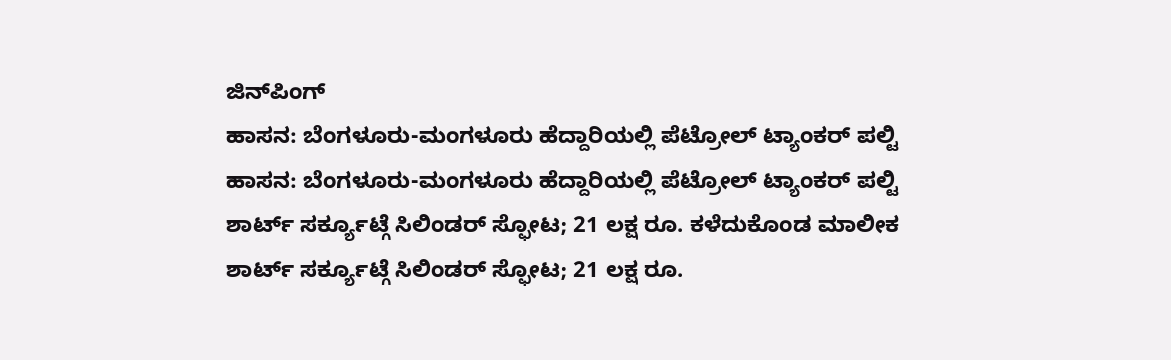ಜಿನ್‌ಪಿಂಗ್
ಹಾಸನ: ಬೆಂಗಳೂರು-ಮಂಗಳೂರು ಹೆದ್ದಾರಿಯಲ್ಲಿ ಪೆಟ್ರೋಲ್ ಟ್ಯಾಂಕರ್ ಪಲ್ಟಿ
ಹಾಸನ: ಬೆಂಗಳೂರು-ಮಂಗಳೂರು ಹೆದ್ದಾರಿಯಲ್ಲಿ ಪೆಟ್ರೋಲ್ ಟ್ಯಾಂಕರ್ ಪಲ್ಟಿ
ಶಾರ್ಟ್ ಸರ್ಕ್ಯೂಟ್ಗೆ ಸಿಲಿಂಡರ್ ಸ್ಫೋಟ; 21 ಲಕ್ಷ ರೂ. ಕಳೆದುಕೊಂಡ ಮಾಲೀಕ
ಶಾರ್ಟ್ ಸರ್ಕ್ಯೂಟ್ಗೆ ಸಿಲಿಂಡರ್ ಸ್ಫೋಟ; 21 ಲಕ್ಷ ರೂ.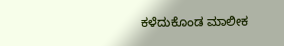ಕಳೆದುಕೊಂಡ ಮಾಲೀಕ